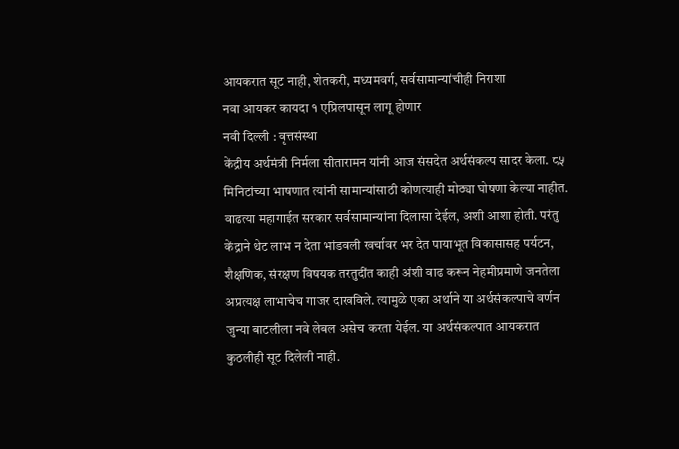आयकरात सूट नाही, शेतकरी, मध्यमवर्ग, सर्वसामान्यांचीही निराशा
नवा आयकर कायदा १ एप्रिलपासून लागू होणार
नवी दिल्ली : वृत्तसंस्था
केंद्रीय अर्थमंत्री निर्मला सीतारामन यांनी आज संसदेत अर्थसंकल्प सादर केला. ८५ मिनिटांच्या भाषणात त्यांनी सामान्यांसाठी कोणत्याही मोठ्या घोषणा केल्या नाहीत. वाढत्या महागाईत सरकार सर्वसामान्यांना दिलासा देईल, अशी आशा होती. परंतु केंद्राने थेट लाभ न देता भांडवली खर्चावर भर देत पायाभूत विकासासह पर्यटन, शैक्षणिक, संरक्षण विषयक तरतुदींत काही अंशी वाढ करून नेहमीप्रमाणे जनतेला अप्रत्यक्ष लाभाचेच गाजर दाखविले. त्यामुळे एका अर्थाने या अर्थसंकल्पाचे वर्णन जुन्या बाटलीला नवे लेबल असेच करता येईल. या अर्थसंकल्पात आयकरात कुठलीही सूट दिलेली नाही.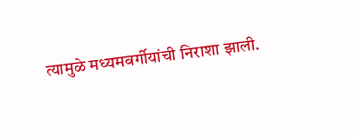त्यामुळे मध्यमवर्गीयांची निराशा झाली.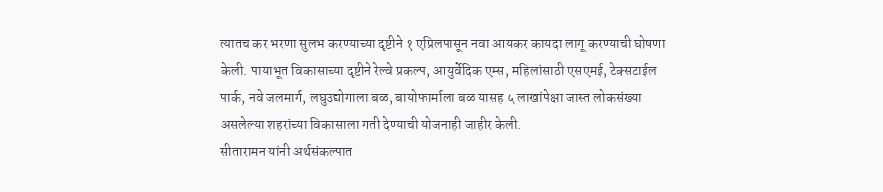त्यातच कर भरणा सुलभ करण्याच्या दृष्टीने १ एप्रिलपासून नवा आयकर कायदा लागू करण्याची घोषणा केली. पायाभूत विकासाच्या दृष्टीने रेल्वे प्रकल्प, आयुर्वेदिक एम्स, महिलांसाठी एसएमई, टेक्सटाईल पार्क, नवे जलमार्ग, लघुउद्योगाला बळ, बायोफार्माला बळ यासह ५ लाखांपेक्षा जास्त लोकसंख्या असलेल्या शहरांच्या विकासाला गती देण्याची योजनाही जाहीर केली.
सीतारामन यांनी अर्थसंकल्पात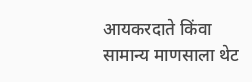आयकरदाते किंवा सामान्य माणसाला थेट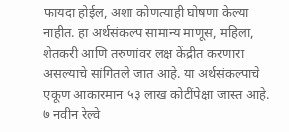फायदा होईल, अशा कोणत्याही घोषणा केल्या नाहीत. हा अर्थसंकल्प सामान्य माणूस, महिला, शेतकरी आणि तरुणांवर लक्ष केंद्रीत करणारा असल्याचे सांगितले जात आहे. या अर्थसंकल्पाचे एकूण आकारमान ५३ लाख कोटींपेक्षा जास्त आहे. ७ नवीन रेल्वे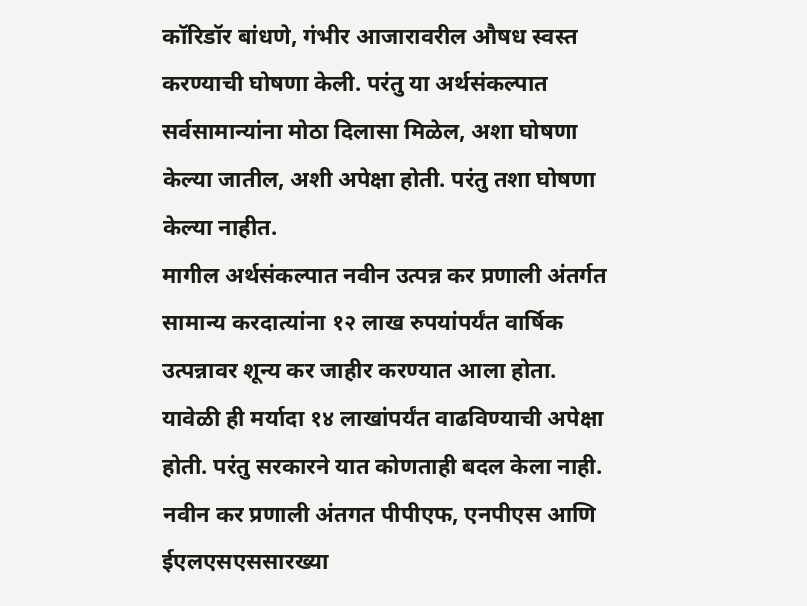कॉरिडॉर बांधणे, गंभीर आजारावरील औषध स्वस्त करण्याची घोषणा केली. परंतु या अर्थसंकल्पात सर्वसामान्यांना मोठा दिलासा मिळेल, अशा घोषणा केल्या जातील, अशी अपेक्षा होती. परंतु तशा घोषणा केल्या नाहीत.
मागील अर्थसंकल्पात नवीन उत्पन्न कर प्रणाली अंतर्गत सामान्य करदात्यांना १२ लाख रुपयांपर्यंत वार्षिक उत्पन्नावर शून्य कर जाहीर करण्यात आला होता. यावेळी ही मर्यादा १४ लाखांपर्यंत वाढविण्याची अपेक्षा होती. परंतु सरकारने यात कोणताही बदल केला नाही. नवीन कर प्रणाली अंतगत पीपीएफ, एनपीएस आणि ईएलएसएससारख्या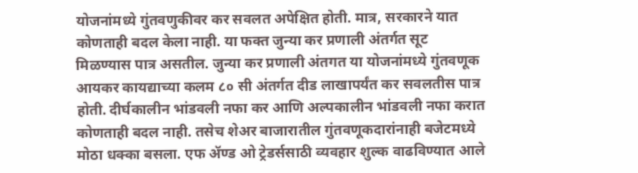योजनांमध्ये गुंतवणुकीवर कर सवलत अपेक्षित होती. मात्र, सरकारने यात कोणताही बदल केला नाही. या फक्त जुन्या कर प्रणाली अंतर्गत सूट मिळण्यास पात्र असतील. जुन्या कर प्रणाली अंतगत या योजनांमध्ये गुंतवणूक आयकर कायद्याच्या कलम ८० सी अंतर्गत दीड लाखापर्यंत कर सवलतीस पात्र होती. दीर्घकालीन भांडवली नफा कर आणि अल्पकालीन भांडवली नफा करात कोणताही बदल नाही. तसेच शेअर बाजारातील गुंतवणूकदारांनाही बजेटमध्ये मोठा धक्का बसला. एफ ॲण्ड ओ ट्रेडर्ससाठी व्यवहार शुल्क वाढविण्यात आले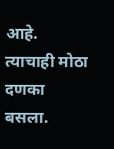आहे. त्याचाही मोठा दणका बसला.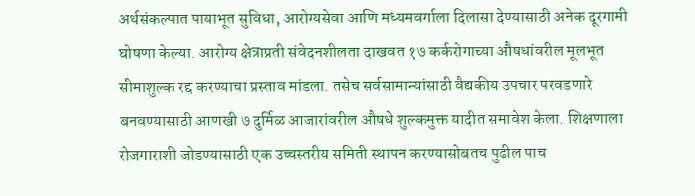अर्थसंकल्पात पायाभूत सुविधा, आरोग्यसेवा आणि मध्यमवर्गाला दिलासा देण्यासाठी अनेक दूरगामी घोषणा केल्या. आरोग्य क्षेत्राप्रती संवेदनशीलता दाखवत १७ कर्करोगाच्या औषधांवरील मूलभूत सीमाशुल्क रद्द करण्याचा प्रस्ताव मांडला. तसेच सर्वसामान्यांसाठी वैद्यकीय उपचार परवडणारे बनवण्यासाठी आणखी ७ दुर्मिळ आजारांवरील औषधे शुल्कमुक्त यादीत समावेश केला. शिक्षणाला रोजगाराशी जोडण्यासाठी एक उच्चस्तरीय समिती स्थापन करण्यासोबतच पुढील पाच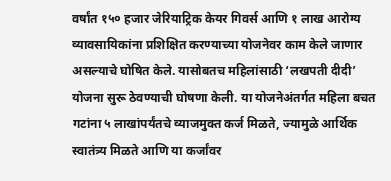वर्षांत १५० हजार जेरियाट्रिक केयर गिवर्स आणि १ लाख आरोग्य व्यावसायिकांना प्रशिक्षित करण्याच्या योजनेवर काम केले जाणार असल्याचे घोषित केले. यासोबतच महिलांसाठी ‘लखपती दीदी’ योजना सुरू ठेवण्याची घोषणा केली. या योजनेअंतर्गत महिला बचत गटांना ५ लाखांपर्यंतचे व्याजमुक्त कर्ज मिळते, ज्यामुळे आर्थिक स्वातंत्र्य मिळते आणि या कर्जांवर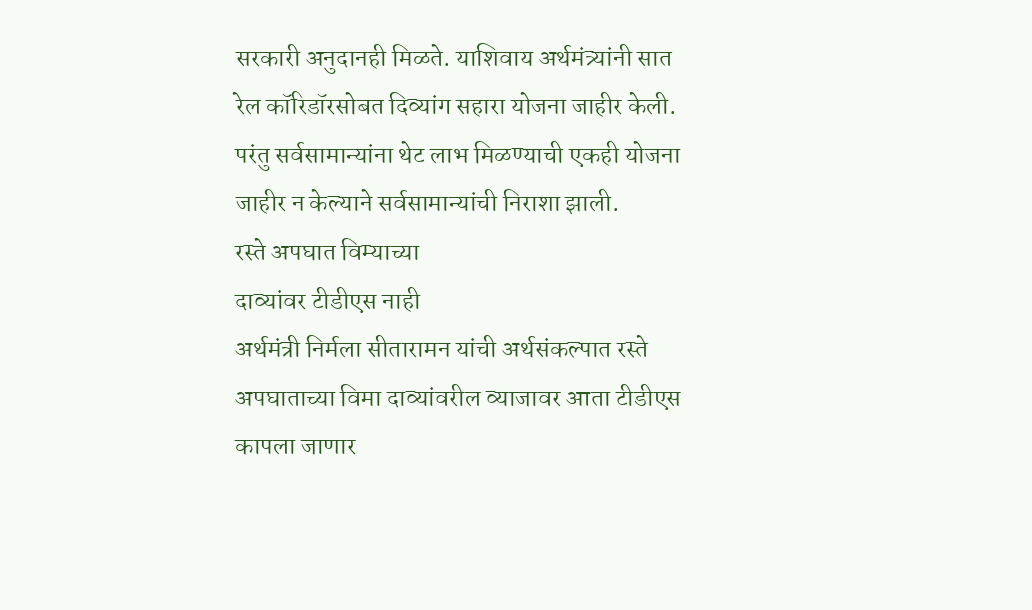सरकारी अनुदानही मिळते. याशिवाय अर्थमंत्र्यांनी सात रेल कॉरिडॉरसोबत दिव्यांग सहारा योजना जाहीर केली. परंतु सर्वसामान्यांना थेट लाभ मिळण्याची एकही योजना जाहीर न केल्याने सर्वसामान्यांची निराशा झाली.
रस्ते अपघात विम्याच्या
दाव्यांवर टीडीएस नाही
अर्थमंत्री निर्मला सीतारामन यांची अर्थसंकल्पात रस्ते अपघाताच्या विमा दाव्यांवरील व्याजावर आता टीडीएस कापला जाणार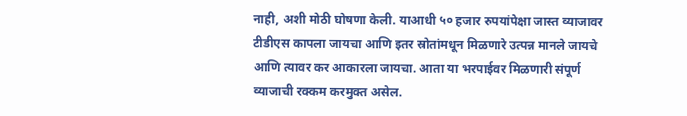नाही, अशी मोठी घोषणा केली. याआधी ५० हजार रुपयांपेक्षा जास्त व्याजावर टीडीएस कापला जायचा आणि इतर स्रोतांमधून मिळणारे उत्पन्न मानले जायचे आणि त्यावर कर आकारला जायचा. आता या भरपाईवर मिळणारी संपूर्ण व्याजाची रक्कम करमुक्त असेल.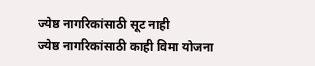ज्येष्ठ नागरिकांसाठी सूट नाही
ज्येष्ठ नागरिकांसाठी काही विमा योजना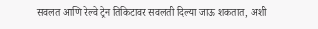सवलत आणि रेल्वे ट्रेन तिकिटावर सवलती दिल्या जाऊ शकतात, अशी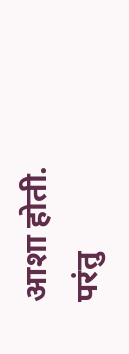आशा होती. परंतु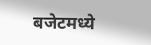बजेटमध्ये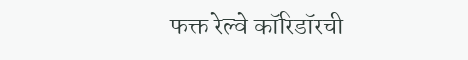फक्त रेल्वे कॉरिडॉरची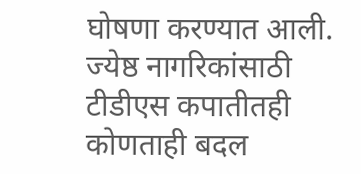घोषणा करण्यात आली. ज्येष्ठ नागरिकांसाठी टीडीएस कपातीतही कोणताही बदल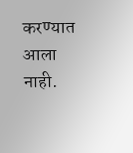करण्यात आला नाही.